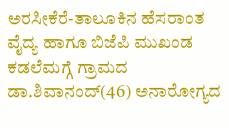ಅರಸೀಕೆರೆ-ತಾಲೂಕಿನ ಹೆಸರಾಂತ ವೈದ್ಯ ಹಾಗೂ ಬಿಜೆಪಿ ಮುಖಂಡ ಕಡಲೆಮಗ್ಗೆ ಗ್ರಾಮದ ಡಾ.ಶಿವಾನಂದ್(46) ಅನಾರೋಗ್ಯದ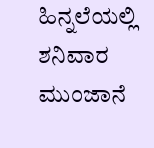ಹಿನ್ನಲೆಯಲ್ಲಿ ಶನಿವಾರ ಮುಂಜಾನೆ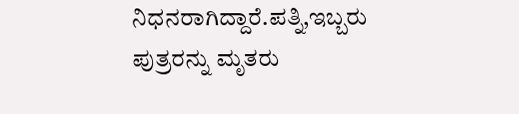ನಿಧನರಾಗಿದ್ದಾರೆ.ಪತ್ನಿ,ಇಬ್ಬರು ಪುತ್ರರನ್ನು ಮೃತರು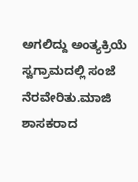ಅಗಲಿದ್ದು ಅಂತ್ಯಕ್ರಿಯೆ ಸ್ವಗ್ರಾಮದಲ್ಲಿ ಸಂಜೆ ನೆರವೇರಿತು.ಮಾಜಿ ಶಾಸಕರಾದ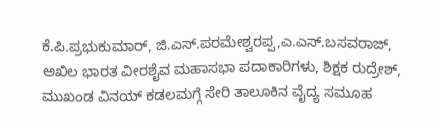ಕೆ.ಪಿ.ಪ್ರಭುಕುಮಾರ್, ಜಿ.ಎಸ್.ಪರಮೇಶ್ವರಪ್ಪ,ಎ.ಎಸ್.ಬಸವರಾಜ್, ಅಖಿಲ ಭಾರತ ವೀರಶೈವ ಮಹಾಸಭಾ ಪದಾಕಾರಿಗಳು, ಶಿಕ್ಷಕ ರುದ್ರೇಶ್, ಮುಖಂಡ ವಿನಯ್ ಕಡಲಮಗ್ಗೆ ಸೇರಿ ತಾಲೂಕಿನ ವೈದ್ಯ ಸಮೂಹ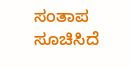ಸಂತಾಪ ಸೂಚಿಸಿದೆ